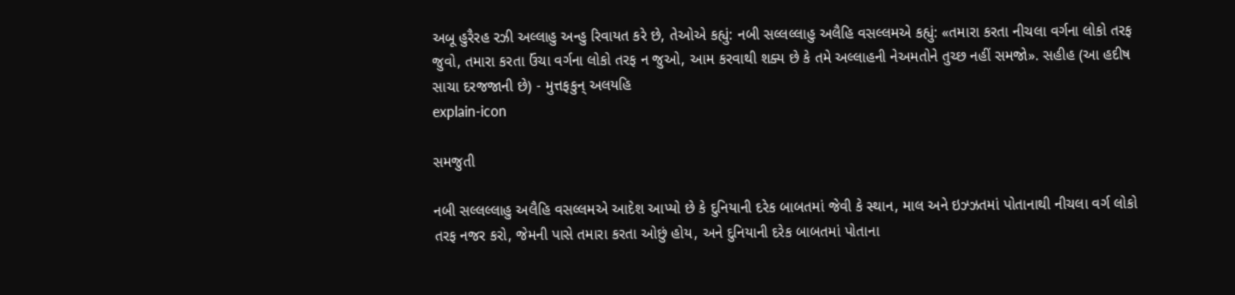અબૂ હુરૈરહ રઝી અલ્લાહુ અન્હુ રિવાયત કરે છે, તેઓએ કહ્યું: નબી સલ્લલ્લાહુ અલૈહિ વસલ્લમએ કહ્યું: «તમારા કરતા નીચલા વર્ગના લોકો તરફ જુવો, તમારા કરતા ઉંચા વર્ગના લોકો તરફ ન જુઓ, આમ કરવાથી શક્ય છે કે તમે અલ્લાહની નેઅમતોને તુચ્છ નહીં સમજો». સહીહ (આ હદીષ સાચા દરજજાની છે) - મુત્તફકુન્ અલયહિ
explain-icon

સમજુતી

નબી સલ્લલ્લાહુ અલૈહિ વસલ્લમએ આદેશ આપ્યો છે કે દુનિયાની દરેક બાબતમાં જેવી કે સ્થાન, માલ અને ઇઝ્ઝતમાં પોતાનાથી નીચલા વર્ગ લોકો તરફ નજર કરો, જેમની પાસે તમારા કરતા ઓછું હોય, અને દુનિયાની દરેક બાબતમાં પોતાના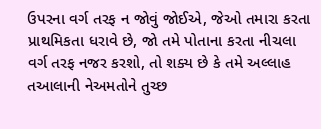ઉપરના વર્ગ તરફ ન જોવું જોઈએ, જેઓ તમારા કરતા પ્રાથમિકતા ધરાવે છે, જો તમે પોતાના કરતા નીચલા વર્ગ તરફ નજર કરશો, તો શક્ય છે કે તમે અલ્લાહ તઆલાની નેઅમતોને તુચ્છ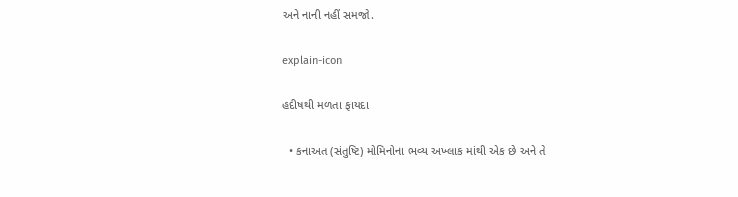અને નાની નહીં સમજો.

explain-icon

હદીષથી મળતા ફાયદા

  • કનાઅત (સંતુષ્ટિ) મોમિનોના ભવ્ય અખ્લાક માંથી એક છે અને તે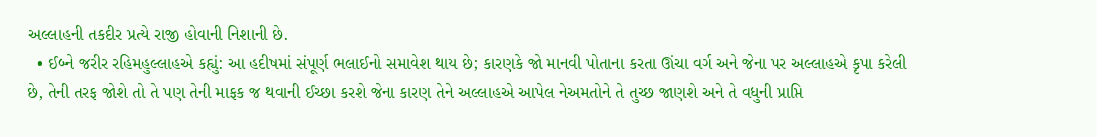અલ્લાહની તકદીર પ્રત્યે રાજી હોવાની નિશાની છે.
  • ઈબ્ને જરીર રહિમહુલ્લાહએ કહ્યું: આ હદીષમાં સંપૂર્ણ ભલાઈનો સમાવેશ થાય છે; કારણકે જો માનવી પોતાના કરતા ઊંચા વર્ગ અને જેના પર અલ્લાહએ કૃપા કરેલી છે, તેની તરફ જોશે તો તે પણ તેની માફક જ થવાની ઈચ્છા કરશે જેના કારણ તેને અલ્લાહએ આપેલ નેઅમતોને તે તુચ્છ જાણશે અને તે વધુની પ્રાપ્તિ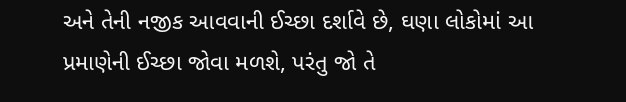અને તેની નજીક આવવાની ઈચ્છા દર્શાવે છે, ઘણા લોકોમાં આ પ્રમાણેની ઈચ્છા જોવા મળશે, પરંતુ જો તે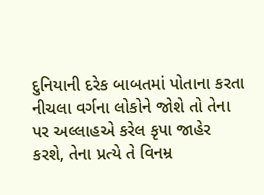દુનિયાની દરેક બાબતમાં પોતાના કરતા નીચલા વર્ગના લોકોને જોશે તો તેના પર અલ્લાહએ કરેલ કૃપા જાહેર કરશે, તેના પ્રત્યે તે વિનમ્ર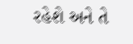રહેશે અને તે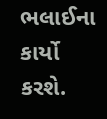ભલાઈના કાર્યો કરશે.